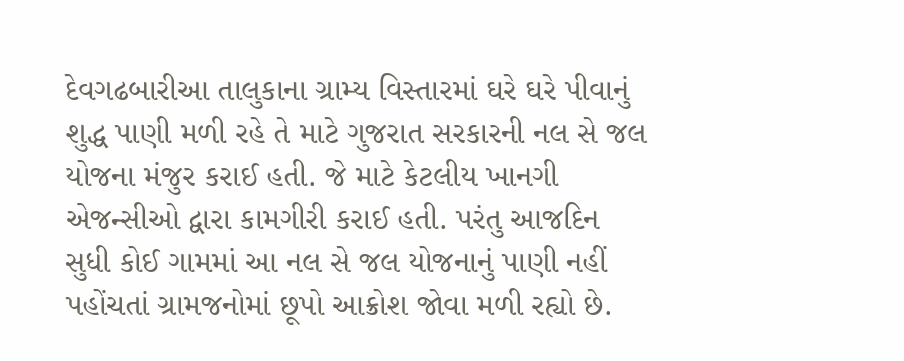દેવગઢબારીઆ તાલુકાના ગ્રામ્ય વિસ્તારમાં ઘરે ઘરે પીવાનું શુદ્ધ પાણી મળી રહે તે માટે ગુજરાત સરકારની નલ સે જલ યોજના મંજુર કરાઈ હતી. જે માટે કેટલીય ખાનગી એજન્સીઓ દ્વારા કામગીરી કરાઈ હતી. પરંતુ આજદિન સુધી કોઈ ગામમાં આ નલ સે જલ યોજનાનું પાણી નહીં પહોંચતાં ગ્રામજનોમાં છૂપો આક્રોશ જોવા મળી રહ્યો છે.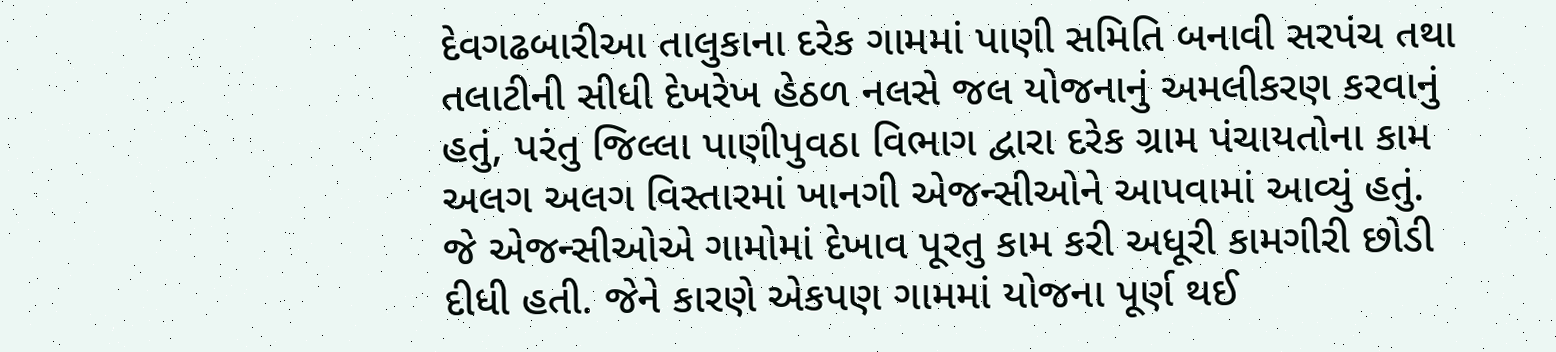દેવગઢબારીઆ તાલુકાના દરેક ગામમાં પાણી સમિતિ બનાવી સરપંચ તથા તલાટીની સીધી દેખરેખ હેઠળ નલસે જલ યોજનાનું અમલીકરણ કરવાનું હતું, પરંતુ જિલ્લા પાણીપુવઠા વિભાગ દ્વારા દરેક ગ્રામ પંચાયતોના કામ અલગ અલગ વિસ્તારમાં ખાનગી એજન્સીઓને આપવામાં આવ્યું હતું. જે એજન્સીઓએ ગામોમાં દેખાવ પૂરતુ કામ કરી અધૂરી કામગીરી છોડી દીધી હતી. જેને કારણે એકપણ ગામમાં યોજના પૂર્ણ થઈ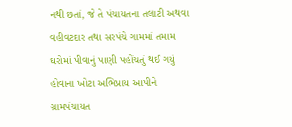નથી છતાં, જે તે પંચાયતના તલાટી અથવા વહીવટદાર તથા સરપંચે ગામમાં તમામ ઘરોમાં પીવાનું પાણી પહોંચતું થઈ ગયું હોવાના ખોટા અભિપ્રાય આપીને ગ્રામપંચાયત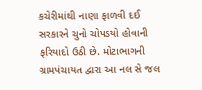કચેરીમાંથી નાણા ફાળવી દઈ સરકારને ચુનો ચોપડયો હોવાની ફરિયાદો ઉઠી છે. મોટાભાગની ગ્રામપંચાયત દ્વારા આ નલ સે જલ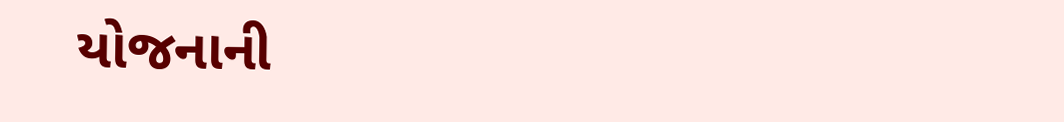યોજનાની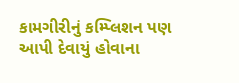કામગીરીનું કમ્પ્લિશન પણ આપી દેવાયું હોવાના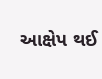આક્ષેપ થઈ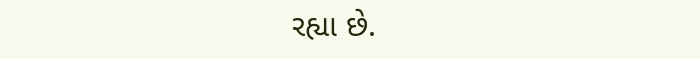રહ્યા છે.